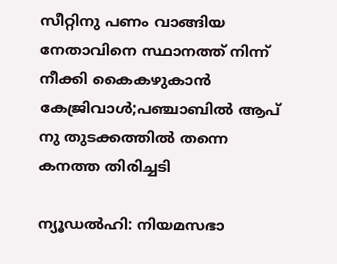സീറ്റിനു പണം വാങ്ങിയ നേതാവിനെ സ്ഥാനത്ത് നിന്ന് നീക്കി കൈകഴുകാന്‍ കേജ്രിവാള്‍;പഞ്ചാബില്‍ ആപ് നു തുടക്കത്തില്‍ തന്നെ കനത്ത തിരിച്ചടി

ന്യൂഡല്‍ഹി: നിയമസഭാ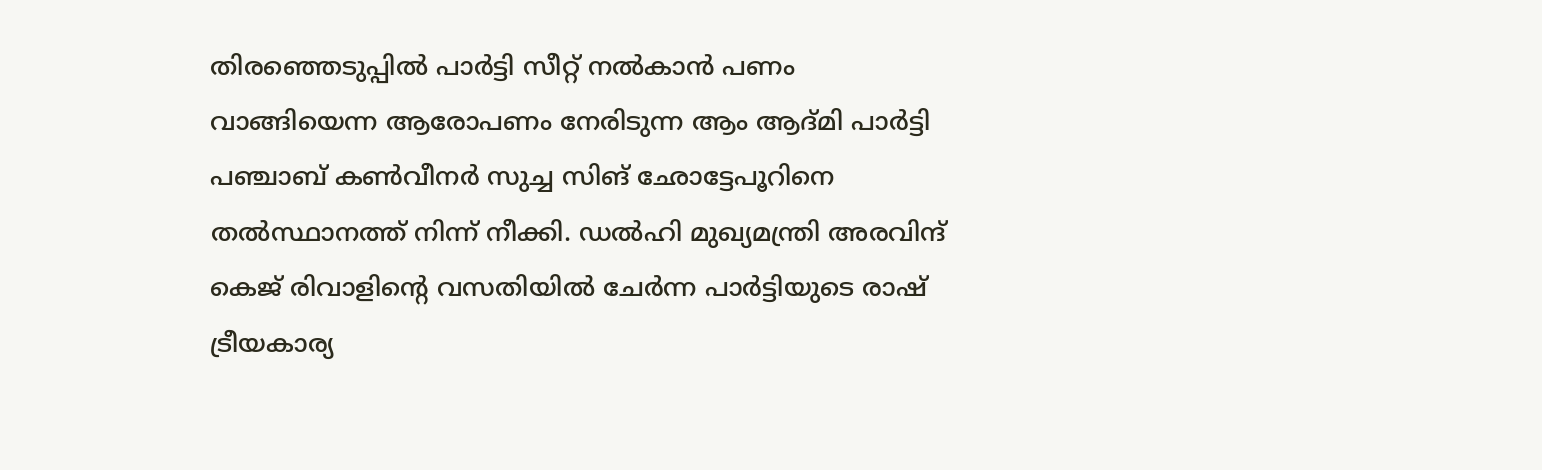തിരഞ്ഞെടുപ്പില്‍ പാര്‍ട്ടി സീറ്റ് നല്‍കാന്‍ പണം വാങ്ങിയെന്ന ആരോപണം നേരിടുന്ന ആം ആദ്മി പാര്‍ട്ടി പഞ്ചാബ് കണ്‍വീനര്‍ സുച്ച സിങ് ഛോട്ടേപൂറിനെ തല്‍സ്ഥാനത്ത് നിന്ന് നീക്കി. ഡല്‍ഹി മുഖ്യമന്ത്രി അരവിന്ദ് കെജ് രിവാളിന്റെ വസതിയില്‍ ചേര്‍ന്ന പാര്‍ട്ടിയുടെ രാഷ് ട്രീയകാര്യ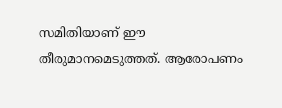സമിതിയാണ് ഈ തീരുമാനമെടുത്തത്. ആരോപണം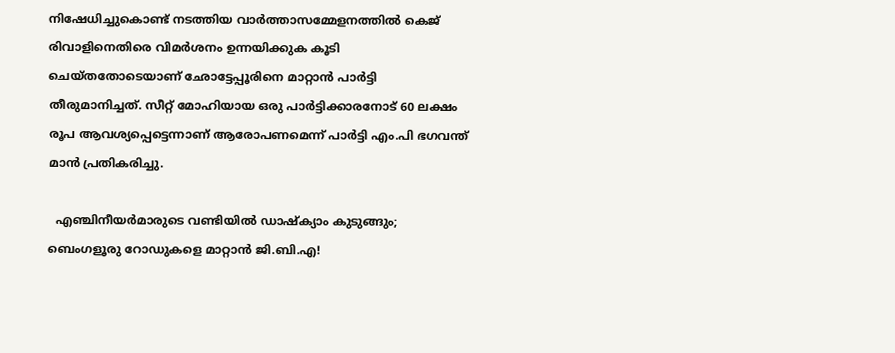നിഷേധിച്ചുകൊണ്ട് നടത്തിയ വാര്‍ത്താസമ്മേളനത്തില്‍ കെജ് രിവാളിനെതിരെ വിമര്‍ശനം ഉന്നയിക്കുക കൂടി ചെയ്തതോടെയാണ് ഛോട്ടേപ്പൂരിനെ മാറ്റാന്‍ പാര്‍ട്ടി തീരുമാനിച്ചത്. സീറ്റ് മോഹിയായ ഒരു പാര്‍ട്ടിക്കാരനോട് 60 ലക്ഷം രൂപ ആവശ്യപ്പെട്ടെന്നാണ് ആരോപണമെന്ന് പാര്‍ട്ടി എം.പി ഭഗവന്ത് മാന്‍ പ്രതികരിച്ചു.

  എഞ്ചിനീയർമാരുടെ വണ്ടിയിൽ ഡാഷ്‌ക്യാം കുടുങ്ങും; ബെംഗളൂരു റോഡുകളെ മാറ്റാൻ ജി.ബി.എ!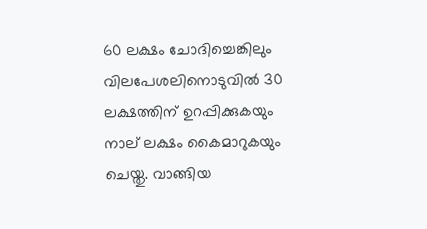60 ലക്ഷം ചോദിച്ചെങ്കിലും വിലപേശലിനൊടുവില്‍ 30 ലക്ഷത്തിന് ഉറപ്പിക്കുകയും നാല് ലക്ഷം കൈമാറുകയും ചെയ്തു. വാങ്ങിയ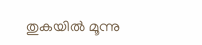തുകയില്‍ മൂന്നു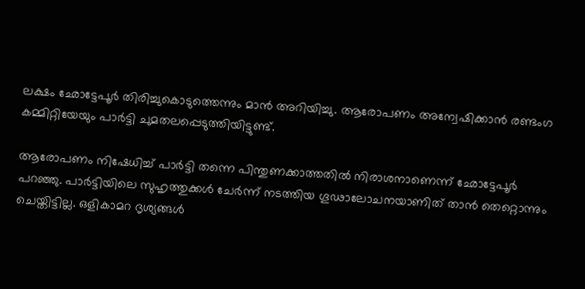ലക്ഷം ഛോട്ടേപൂര്‍ തിരിച്ചുകൊടുത്തെന്നും മാന്‍ അറിയിച്ചു. ആരോപണം അന്വേഷിക്കാന്‍ രണ്ടംഗ കമ്മിറ്റിയേയും പാര്‍ട്ടി ചുമതലപ്പെടുത്തിയിട്ടുണ്ട്.

ആരോപണം നിഷേധിച്ച് പാര്‍ട്ടി തന്നെ പിന്തുണക്കാത്തതില്‍ നിരാശനാണെന്ന് ഛോട്ടേപൂര്‍ പറഞ്ഞു. പാര്‍ട്ടിയിലെ സുഹൃത്തുക്കള്‍ ചേര്‍ന്ന് നടത്തിയ ഗൂഢാലോചനയാണിത് താന്‍ തെറ്റൊന്നും ചെയ്തിട്ടില്ല. ഒളികാമറ ദൃശ്യങ്ങള്‍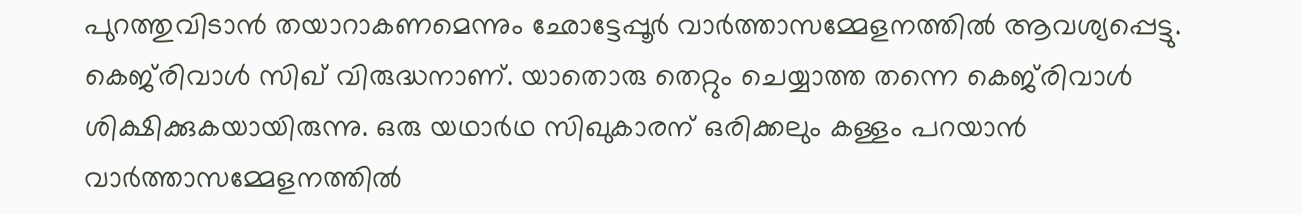പുറത്തുവിടാന്‍ തയാറാകണമെന്നും ഛോട്ടേപ്പൂര്‍ വാര്‍ത്താസമ്മേളനത്തില്‍ ആവശ്യപ്പെട്ടു. കെജ്‌രിവാള്‍ സിഖ് വിരുദ്ധനാണ്. യാതൊരു തെറ്റും ചെയ്യാത്ത തന്നെ കെജ്‌രിവാള്‍ ശിക്ഷിക്കുകയായിരുന്നു. ഒരു യഥാര്‍ഥ സിഖുകാരന് ഒരിക്കലും കള്ളം പറയാന്‍ വാര്‍ത്താസമ്മേളനത്തില്‍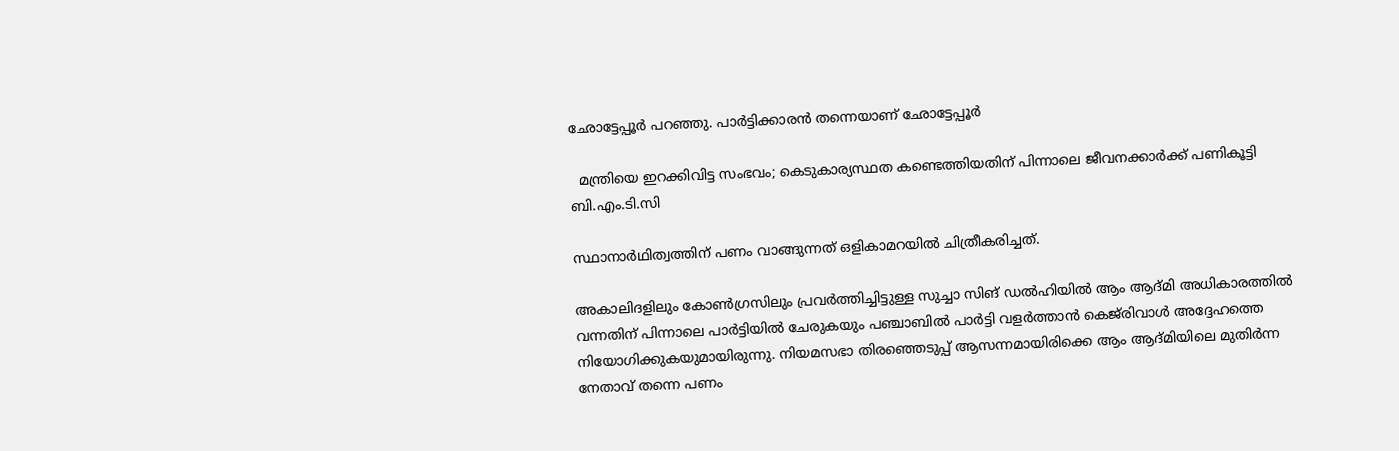ഛോട്ടേപ്പൂര്‍ പറഞ്ഞു. പാര്‍ട്ടിക്കാരന്‍ തന്നെയാണ് ഛോട്ടേപ്പൂര്‍

  മന്ത്രിയെ ഇറക്കിവിട്ട സംഭവം; കെടുകാര്യസ്ഥത കണ്ടെത്തിയതിന് പിന്നാലെ ജീവനക്കാർക്ക് പണികൂട്ടി ബി.എം.ടി.സി

സ്ഥാനാര്‍ഥിത്വത്തിന് പണം വാങ്ങുന്നത് ഒളികാമറയില്‍ ചിത്രീകരിച്ചത്.

അകാലിദളിലും കോണ്‍ഗ്രസിലും പ്രവര്‍ത്തിച്ചിട്ടുള്ള സുച്ചാ സിങ് ഡല്‍ഹിയില്‍ ആം ആദ്മി അധികാരത്തില്‍ വന്നതിന് പിന്നാലെ പാര്‍ട്ടിയില്‍ ചേരുകയും പഞ്ചാബില്‍ പാര്‍ട്ടി വളര്‍ത്താന്‍ കെജ്‌രിവാള്‍ അദ്ദേഹത്തെ നിയോഗിക്കുകയുമായിരുന്നു. നിയമസഭാ തിരഞ്ഞെടുപ്പ്‌ ആസന്നമായിരിക്കെ ആം ആദ്മിയിലെ മുതിര്‍ന്ന നേതാവ് തന്നെ പണം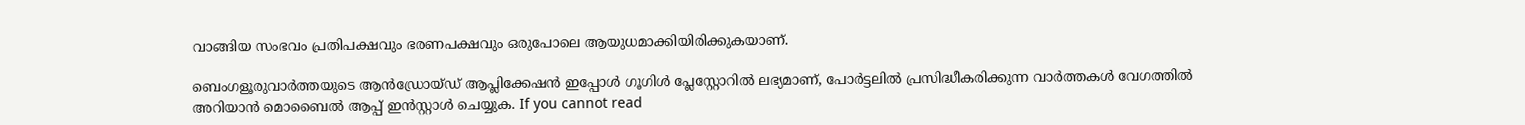വാങ്ങിയ സംഭവം പ്രതിപക്ഷവും ഭരണപക്ഷവും ഒരുപോലെ ആയുധമാക്കിയിരിക്കുകയാണ്.

ബെംഗളൂരുവാർത്തയുടെ ആൻഡ്രോയ്ഡ് ആപ്ലിക്കേഷൻ ഇപ്പോൾ ഗൂഗിൾ പ്ലേസ്റ്റോറിൽ ലഭ്യമാണ്, പോർട്ടലിൽ പ്രസിദ്ധീകരിക്കുന്ന വാർത്തകൾ വേഗത്തിൽ അറിയാൻ മൊബൈൽ ആപ്പ് ഇൻസ്റ്റാൾ ചെയ്യുക. If you cannot read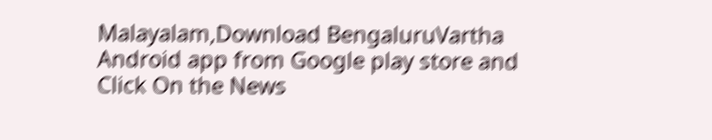Malayalam,Download BengaluruVartha Android app from Google play store and Click On the News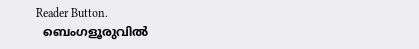Reader Button.
  ബെംഗളൂരുവിൽ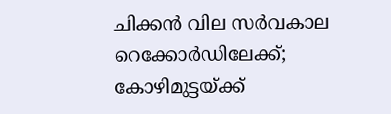ചിക്കൻ വില സർവകാല റെക്കോർഡിലേക്ക്; കോഴിമുട്ടയ്ക്ക്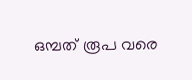ഒമ്പത് രൂപ വരെ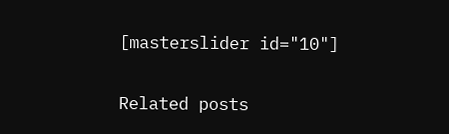[masterslider id="10"]

Related posts